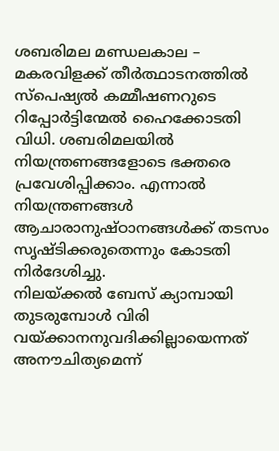ശബരിമല മണ്ഡലകാല – മകരവിളക്ക് തീർത്ഥാടനത്തിൽ സ്പെഷ്യൽ കമ്മീഷണറുടെ റിപ്പോർട്ടിന്മേൽ ഹൈക്കോടതി വിധി. ശബരിമലയിൽ നിയന്ത്രണങ്ങളോടെ ഭക്തരെ പ്രവേശിപ്പിക്കാം. എന്നാൽ നിയന്ത്രണങ്ങൾ ആചാരാനുഷ്ഠാനങ്ങൾക്ക് തടസം സൃഷ്ടിക്കരുതെന്നും കോടതി നിർദേശിച്ചു.
നിലയ്ക്കൽ ബേസ് ക്യാമ്പായി തുടരുമ്പോൾ വിരി വയ്ക്കാനനുവദിക്കില്ലായെന്നത് അനൗചിത്യമെന്ന്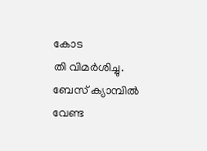കോട
തി വിമർശിച്ചു. ബേസ് ക്യാമ്പിൽ വേണ്ട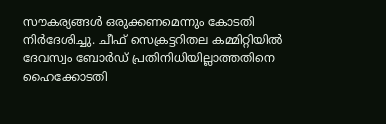സൗകര്യങ്ങൾ ഒരുക്കണമെന്നും കോടതി നിർദേശിച്ചു. ചീഫ് സെക്രട്ടറിതല കമ്മിറ്റിയിൽ ദേവസ്വം ബോർഡ് പ്രതിനിധിയില്ലാത്തതിനെ ഹൈക്കോടതി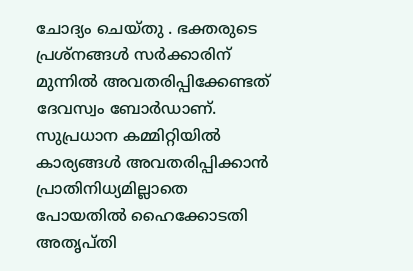ചോദ്യം ചെയ്തു . ഭക്തരുടെ പ്രശ്നങ്ങൾ സർക്കാരിന് മുന്നിൽ അവതരിപ്പിക്കേണ്ടത് ദേവസ്വം ബോർഡാണ്. സുപ്രധാന കമ്മിറ്റിയിൽ കാര്യങ്ങൾ അവതരിപ്പിക്കാൻ പ്രാതിനിധ്യമില്ലാതെ പോയതിൽ ഹൈക്കോടതി അതൃപ്തി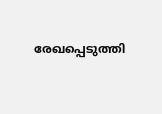രേഖപ്പെടുത്തി